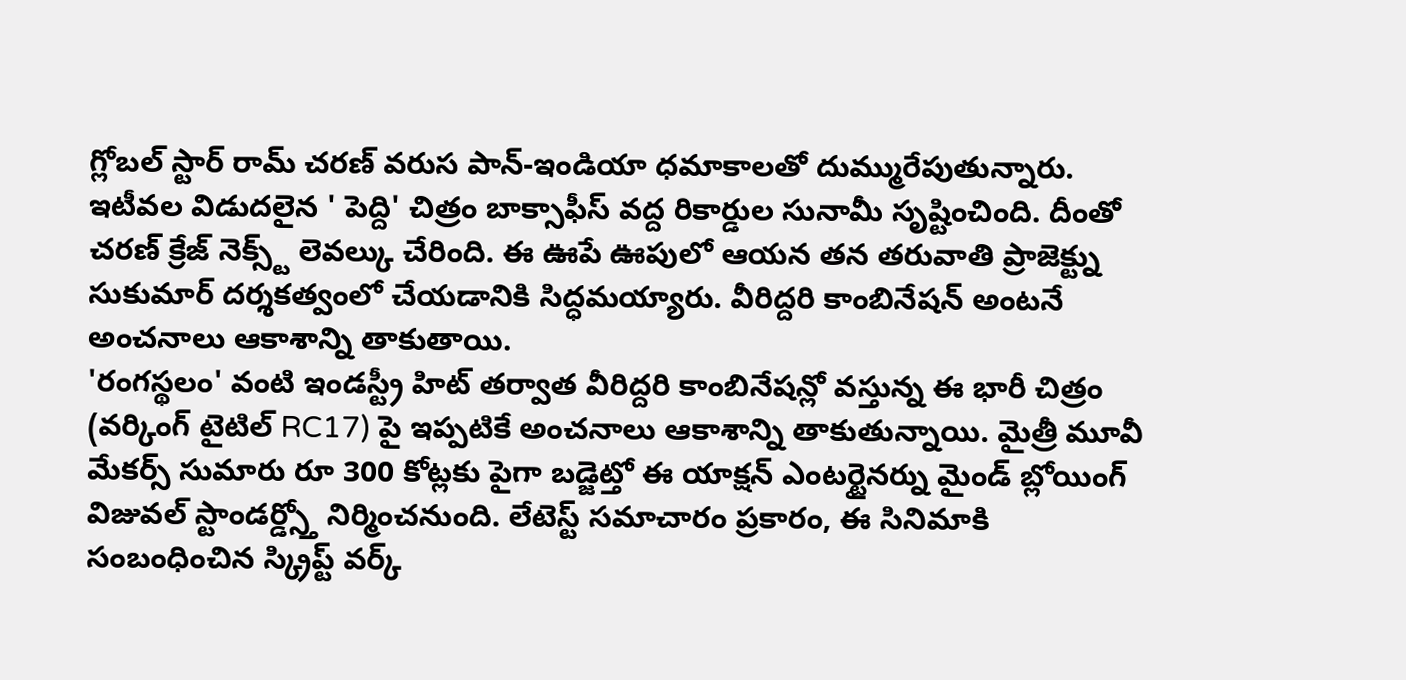గ్లోబల్ స్టార్ రామ్ చరణ్ వరుస పాన్-ఇండియా ధమాకాలతో దుమ్మురేపుతున్నారు. ఇటీవల విడుదలైన ' పెద్ది' చిత్రం బాక్సాఫీస్ వద్ద రికార్డుల సునామీ సృష్టించింది. దీంతో చరణ్ క్రేజ్ నెక్స్ట్ లెవల్కు చేరింది. ఈ ఊపే ఊపులో ఆయన తన తరువాతి ప్రాజెక్ట్ను సుకుమార్ దర్శకత్వంలో చేయడానికి సిద్ధమయ్యారు. వీరిద్దరి కాంబినేషన్ అంటనే అంచనాలు ఆకాశాన్ని తాకుతాయి.
'రంగస్థలం' వంటి ఇండస్ట్రీ హిట్ తర్వాత వీరిద్దరి కాంబినేషన్లో వస్తున్న ఈ భారీ చిత్రం (వర్కింగ్ టైటిల్ RC17) పై ఇప్పటికే అంచనాలు ఆకాశాన్ని తాకుతున్నాయి. మైత్రీ మూవీ మేకర్స్ సుమారు రూ 300 కోట్లకు పైగా బడ్జెట్తో ఈ యాక్షన్ ఎంటర్టైనర్ను మైండ్ బ్లోయింగ్ విజువల్ స్టాండర్డ్స్తో నిర్మించనుంది. లేటెస్ట్ సమాచారం ప్రకారం, ఈ సినిమాకి సంబంధించిన స్క్రిప్ట్ వర్క్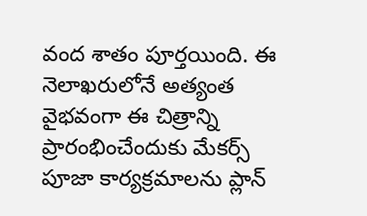వంద శాతం పూర్తయింది. ఈ నెలాఖరులోనే అత్యంత వైభవంగా ఈ చిత్రాన్ని ప్రారంభించేందుకు మేకర్స్ పూజా కార్యక్రమాలను ప్లాన్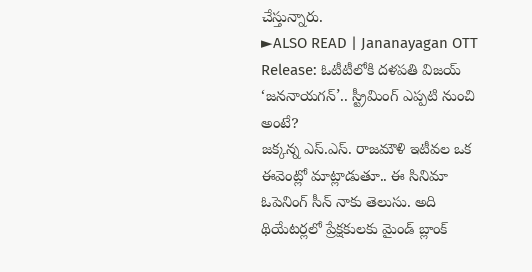చేస్తున్నారు.
►ALSO READ | Jananayagan OTT Release: ఓటీటీలోకి దళపతి విజయ్ ‘జననాయగన్’.. స్ట్రీమింగ్ ఎప్పటి నుంచి అంటే?
జక్కన్న ఎస్.ఎస్. రాజమౌళి ఇటీవల ఒక ఈవెంట్లో మాట్లాడుతూ.. ఈ సినిమా ఓపెనింగ్ సీన్ నాకు తెలుసు. అది థియేటర్లలో ప్రేక్షకులకు మైండ్ బ్లాంక్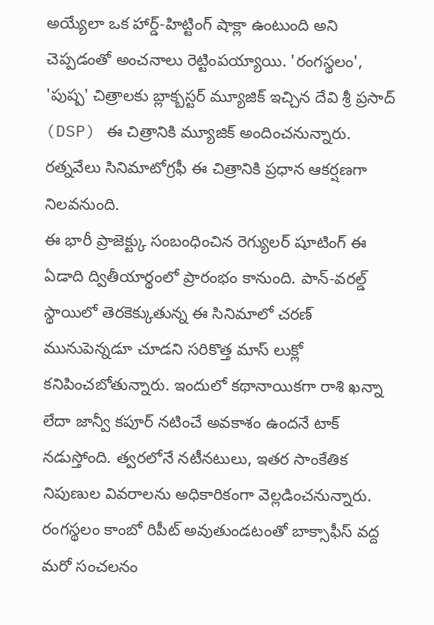అయ్యేలా ఒక హార్డ్-హిట్టింగ్ షాక్లా ఉంటుంది అని చెప్పడంతో అంచనాలు రెట్టింపయ్యాయి. 'రంగస్థలం', 'పుష్ప' చిత్రాలకు బ్లాక్బస్టర్ మ్యూజిక్ ఇచ్చిన దేవి శ్రీ ప్రసాద్ (DSP) ఈ చిత్రానికి మ్యూజిక్ అందించనున్నారు. రత్నవేలు సినిమాటోగ్రఫీ ఈ చిత్రానికి ప్రధాన ఆకర్షణగా నిలవనుంది.
ఈ భారీ ప్రాజెక్ట్కు సంబంధించిన రెగ్యులర్ షూటింగ్ ఈ ఏడాది ద్వితీయార్థంలో ప్రారంభం కానుంది. పాన్-వరల్డ్ స్థాయిలో తెరకెక్కుతున్న ఈ సినిమాలో చరణ్ మునుపెన్నడూ చూడని సరికొత్త మాస్ లుక్లో కనిపించబోతున్నారు. ఇందులో కథానాయికగా రాశి ఖన్నా లేదా జాన్వీ కపూర్ నటించే అవకాశం ఉందనే టాక్ నడుస్తోంది. త్వరలోనే నటీనటులు, ఇతర సాంకేతిక నిపుణుల వివరాలను అధికారికంగా వెల్లడించనున్నారు. రంగస్థలం కాంబో రిపీట్ అవుతుండటంతో బాక్సాఫీస్ వద్ద మరో సంచలనం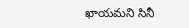ఖాయమని సినీ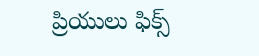ప్రియులు ఫిక్స్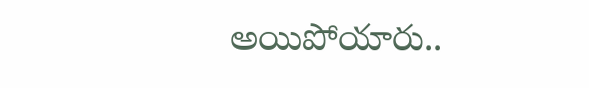అయిపోయారు..